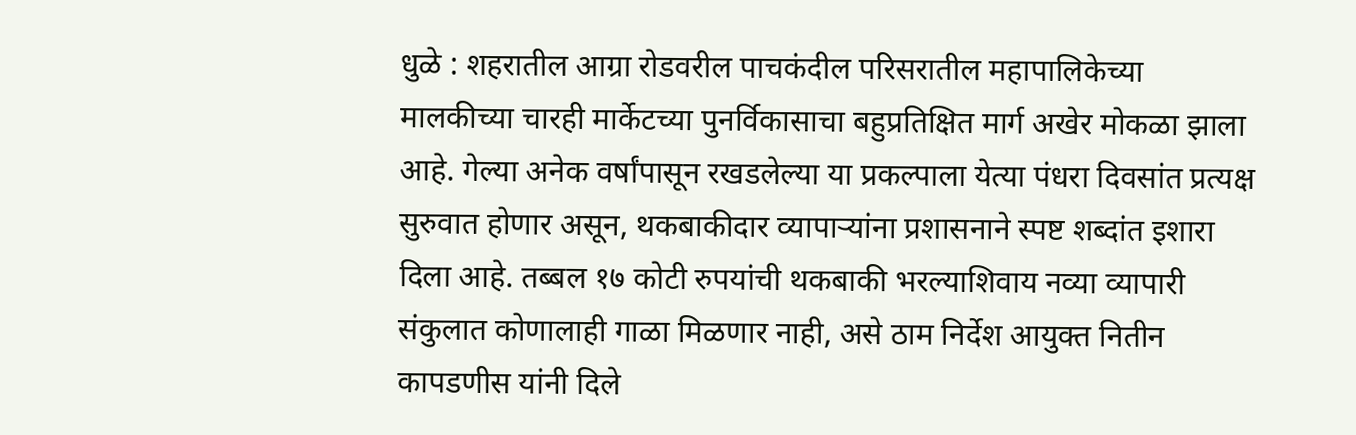धुळे : शहरातील आग्रा रोडवरील पाचकंदील परिसरातील महापालिकेच्या मालकीच्या चारही मार्केटच्या पुनर्विकासाचा बहुप्रतिक्षित मार्ग अखेर मोकळा झाला आहे. गेल्या अनेक वर्षांपासून रखडलेल्या या प्रकल्पाला येत्या पंधरा दिवसांत प्रत्यक्ष सुरुवात होणार असून, थकबाकीदार व्यापाऱ्यांना प्रशासनाने स्पष्ट शब्दांत इशारा दिला आहे. तब्बल १७ कोटी रुपयांची थकबाकी भरल्याशिवाय नव्या व्यापारी संकुलात कोणालाही गाळा मिळणार नाही, असे ठाम निर्देश आयुक्त नितीन कापडणीस यांनी दिले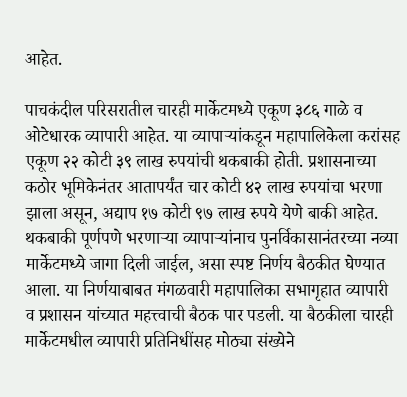आहेत.

पाचकंदील परिसरातील चारही मार्केटमध्ये एकूण ३८६ गाळे व ओटेधारक व्यापारी आहेत. या व्यापाऱ्यांकडून महापालिकेला करांसह एकूण २२ कोटी ३९ लाख रुपयांची थकबाकी होती. प्रशासनाच्या कठोर भूमिकेनंतर आतापर्यंत चार कोटी ४२ लाख रुपयांचा भरणा झाला असून, अद्याप १७ कोटी ९७ लाख रुपये येणे बाकी आहेत. थकबाकी पूर्णपणे भरणाऱ्या व्यापाऱ्यांनाच पुनर्विकासानंतरच्या नव्या मार्केटमध्ये जागा दिली जाईल, असा स्पष्ट निर्णय बैठकीत घेण्यात आला. या निर्णयाबाबत मंगळवारी महापालिका सभागृहात व्यापारी व प्रशासन यांच्यात महत्त्वाची बैठक पार पडली. या बैठकीला चारही मार्केटमधील व्यापारी प्रतिनिधींसह मोठ्या संख्येने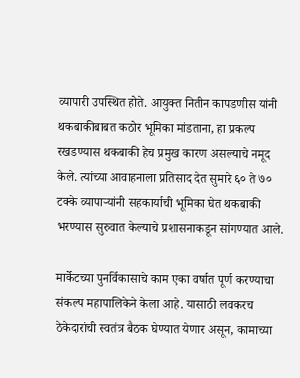व्यापारी उपस्थित होते. आयुक्त नितीन कापडणीस यांनी थकबाकीबाबत कठोर भूमिका मांडताना, हा प्रकल्प रखडण्यास थकबाकी हेच प्रमुख कारण असल्याचे नमूद केले. त्यांच्या आवाहनाला प्रतिसाद देत सुमारे ६० ते ७० टक्के व्यापाऱ्यांनी सहकार्याची भूमिका घेत थकबाकी भरण्यास सुरुवात केल्याचे प्रशासनाकडून सांगण्यात आले.

मार्केटच्या पुनर्विकासाचे काम एका वर्षात पूर्ण करण्याचा संकल्प महापालिकेने केला आहे. यासाठी लवकरच ठेकेदारांची स्वतंत्र बैठक घेण्यात येणार असून, कामाच्या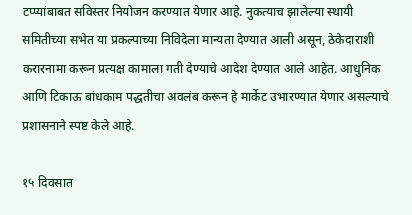टप्प्यांबाबत सविस्तर नियोजन करण्यात येणार आहे. नुकत्याच झालेल्या स्थायी समितीच्या सभेत या प्रकल्पाच्या निविदेला मान्यता देण्यात आली असून, ठेकेदाराशी करारनामा करून प्रत्यक्ष कामाला गती देण्याचे आदेश देण्यात आले आहेत. आधुनिक आणि टिकाऊ बांधकाम पद्धतीचा अवलंब करून हे मार्केट उभारण्यात येणार असल्याचे प्रशासनाने स्पष्ट केले आहे.

१५ दिवसात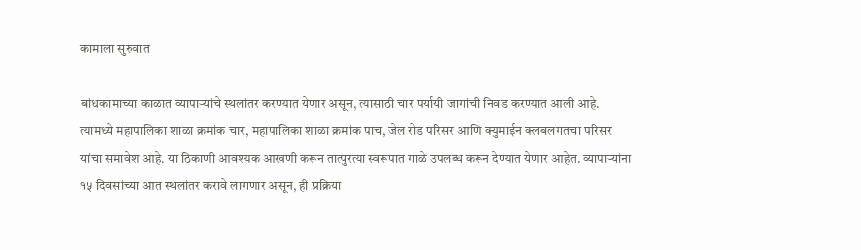कामाला सुरुवात

बांधकामाच्या काळात व्यापाऱ्यांचे स्थलांतर करण्यात येणार असून, त्यासाठी चार पर्यायी जागांची निवड करण्यात आली आहे. त्यामध्ये महापालिका शाळा क्रमांक चार, महापालिका शाळा क्रमांक पाच, जेल रोड परिसर आणि क्युमाईन क्लबलगतचा परिसर यांचा समावेश आहे. या ठिकाणी आवश्यक आखणी करून तात्पुरत्या स्वरूपात गाळे उपलब्ध करून देण्यात येणार आहेत. व्यापाऱ्यांना १५ दिवसांच्या आत स्थलांतर करावे लागणार असून, ही प्रक्रिया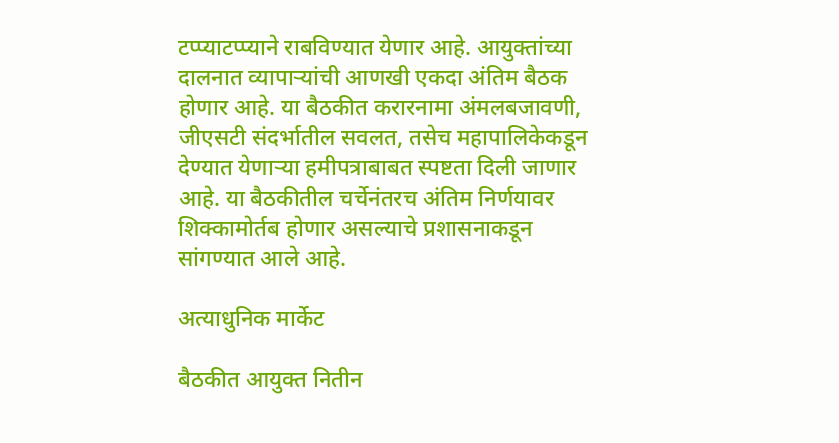टप्प्याटप्प्याने राबविण्यात येणार आहे. आयुक्तांच्या दालनात व्यापाऱ्यांची आणखी एकदा अंतिम बैठक होणार आहे. या बैठकीत करारनामा अंमलबजावणी, जीएसटी संदर्भातील सवलत, तसेच महापालिकेकडून देण्यात येणाऱ्या हमीपत्राबाबत स्पष्टता दिली जाणार आहे. या बैठकीतील चर्चेनंतरच अंतिम निर्णयावर शिक्कामोर्तब होणार असल्याचे प्रशासनाकडून सांगण्यात आले आहे.

अत्याधुनिक मार्केट

बैठकीत आयुक्त नितीन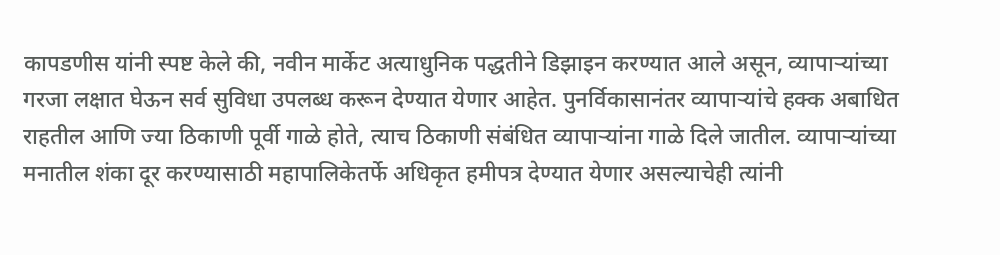कापडणीस यांनी स्पष्ट केले की, नवीन मार्केट अत्याधुनिक पद्धतीने डिझाइन करण्यात आले असून, व्यापाऱ्यांच्या गरजा लक्षात घेऊन सर्व सुविधा उपलब्ध करून देण्यात येणार आहेत. पुनर्विकासानंतर व्यापाऱ्यांचे हक्क अबाधित राहतील आणि ज्या ठिकाणी पूर्वी गाळे होते, त्याच ठिकाणी संबंधित व्यापाऱ्यांना गाळे दिले जातील. व्यापाऱ्यांच्या मनातील शंका दूर करण्यासाठी महापालिकेतर्फे अधिकृत हमीपत्र देण्यात येणार असल्याचेही त्यांनी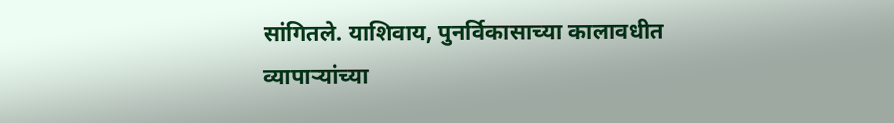सांगितले. याशिवाय, पुनर्विकासाच्या कालावधीत व्यापाऱ्यांच्या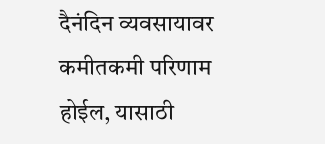दैनंदिन व्यवसायावर कमीतकमी परिणाम होईल, यासाठी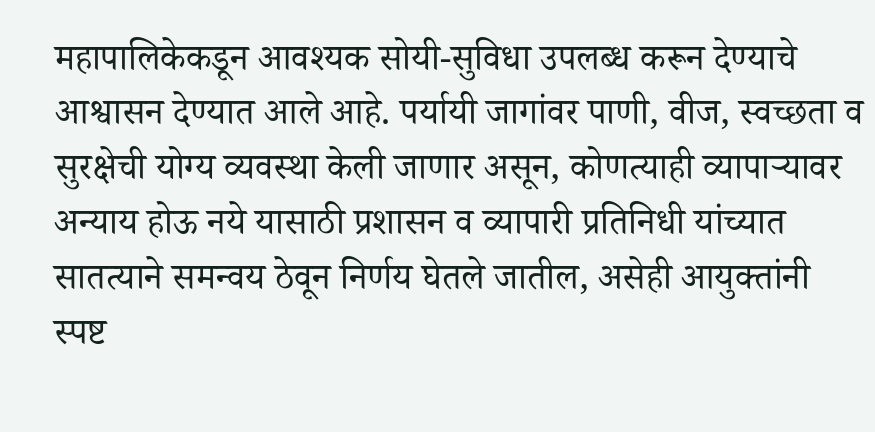महापालिकेकडून आवश्यक सोयी-सुविधा उपलब्ध करून देण्याचे आश्वासन देण्यात आले आहे. पर्यायी जागांवर पाणी, वीज, स्वच्छता व सुरक्षेची योग्य व्यवस्था केली जाणार असून, कोणत्याही व्यापाऱ्यावर अन्याय होऊ नये यासाठी प्रशासन व व्यापारी प्रतिनिधी यांच्यात सातत्याने समन्वय ठेवून निर्णय घेतले जातील, असेही आयुक्तांनी स्पष्ट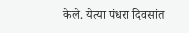केले. येत्या पंधरा दिवसांत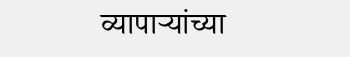व्यापाऱ्यांच्या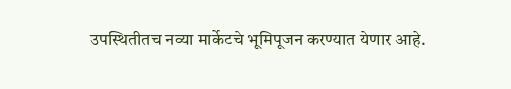उपस्थितीतच नव्या मार्केटचे भूमिपूजन करण्यात येणार आहे.